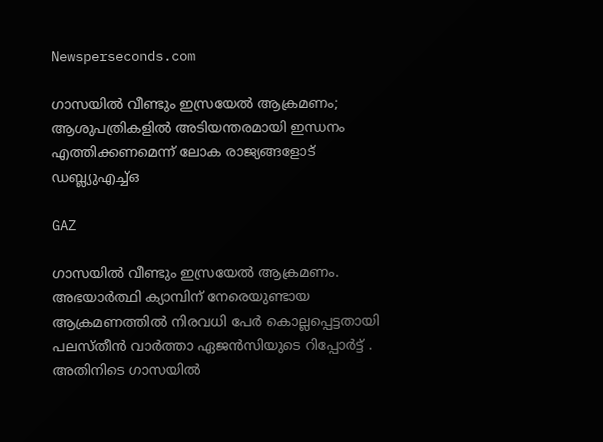Newsperseconds.com

ഗാസയില്‍ വീണ്ടും ഇസ്രയേല്‍ ആക്രമണം; ആശുപത്രികളിൽ അടിയന്തരമായി ഇന്ധനം എത്തിക്കണമെന്ന് ലോക രാജ്യങ്ങളോട് ഡബ്ല്യുഎച്ച്ഒ

GAZ

ഗാസയില്‍ വീണ്ടും ഇസ്രയേല്‍ ആക്രമണം. അഭയാര്‍ത്ഥി ക്യാമ്പിന് നേരെയുണ്ടായ ആക്രമണത്തില്‍ നിരവധി പേര്‍ കൊല്ലപ്പെട്ടതായി പലസ്തീന്‍ വാര്‍ത്താ ഏജന്‍സിയുടെ റിപ്പോര്‍ട്ട് . അതിനിടെ ഗാസയില്‍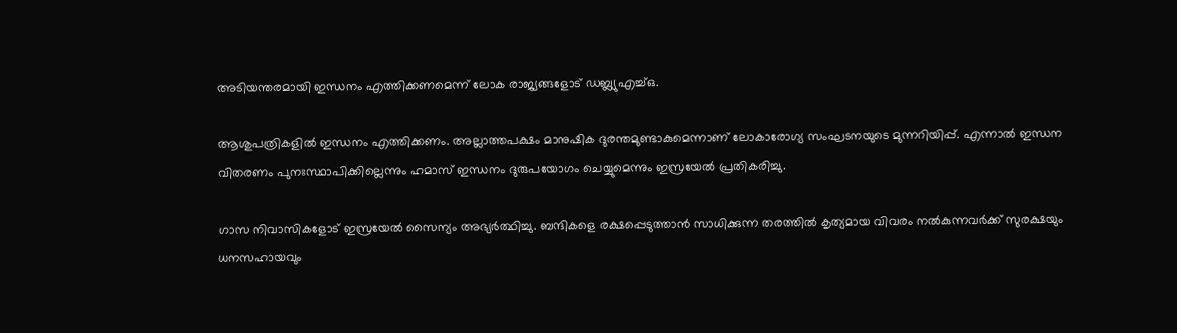അടിയന്തരമായി ഇന്ധനം എത്തിക്കണമെന്ന് ലോക രാജ്യങ്ങളോട് ഡബ്ല്യുഎച്ച്ഒ.

ആശുപത്രികളില്‍ ഇന്ധനം എത്തിക്കണം. അല്ലാത്തപക്ഷം മാനുഷിക ദുരന്തമുണ്ടാകുമെന്നാണ് ലോകാരോഗ്യ സംഘടനയുടെ മുന്നറിയിപ്പ്. എന്നാല്‍ ഇന്ധന വിതരണം പുനഃസ്ഥാപിക്കില്ലെന്നും ഹമാസ് ഇന്ധനം ദുരുപയോഗം ചെയ്യുമെന്നും ഇസ്രയേല്‍ പ്രതികരിച്ചു.

ഗാസ നിവാസികളോട് ഇസ്രയേല്‍ സൈന്യം അഭ്യര്‍ത്ഥിച്ചു. ബന്ദികളെ രക്ഷപ്പെടുത്താന്‍ സാധിക്കുന്ന തരത്തില്‍ കൃത്യമായ വിവരം നല്‍കുന്നവര്‍ക്ക് സുരക്ഷയും ധനസഹായവും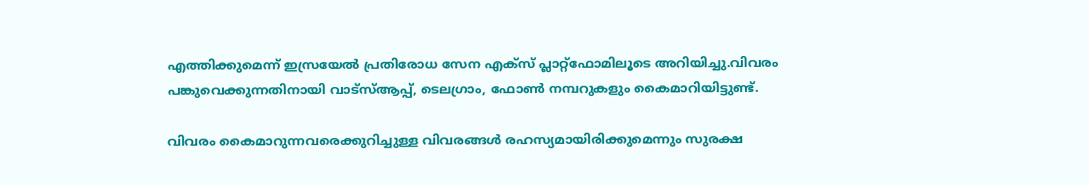എത്തിക്കുമെന്ന് ഇസ്രയേല്‍ പ്രതിരോധ സേന എക്സ് പ്ലാറ്റ്ഫോമിലൂടെ അറിയിച്ചു.വിവരം പങ്കുവെക്കുന്നതിനായി വാട്‌സ്ആപ്പ്, ടെലഗ്രാം, ഫോണ്‍ നമ്പറുകളും കൈമാറിയിട്ടുണ്ട്.

വിവരം കൈമാറുന്നവരെക്കുറിച്ചുള്ള വിവരങ്ങള്‍ രഹസ്യമായിരിക്കുമെന്നും സുരക്ഷ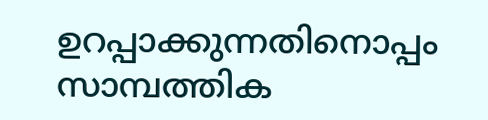ഉറപ്പാക്കുന്നതിനൊപ്പം സാമ്പത്തിക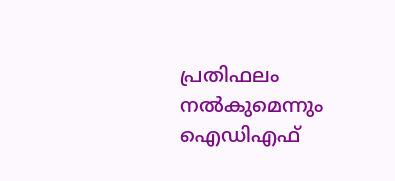പ്രതിഫലം നല്‍കുമെന്നും ഐഡിഎഫ്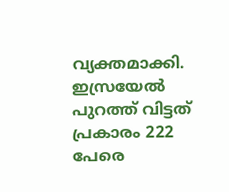വ്യക്തമാക്കി. ഇസ്രയേല്‍ പുറത്ത് വിട്ടത് പ്രകാരം 222 പേരെ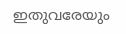ഇതുവരേയും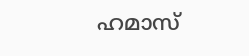ഹമാസ്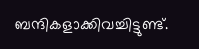ബന്ദികളാക്കിവച്ചിട്ടുണ്ട്.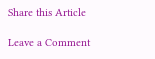Share this Article

Leave a Comment